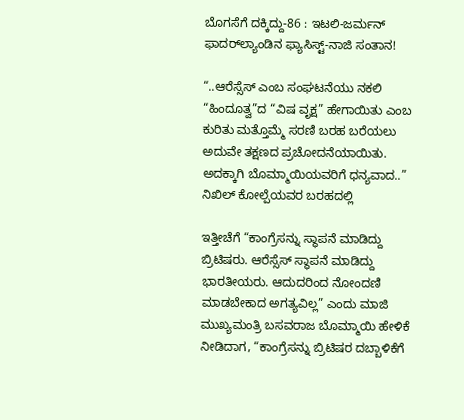ಬೊಗಸೆಗೆ ದಕ್ಕಿದ್ದು-86 : ಇಟಲಿ-ಜರ್ಮನ್ ಫಾದರ್‌ಲ್ಯಾಂಡಿನ ಫ್ಯಾಸಿಸ್ಟ್-ನಾಜಿ ಸಂತಾನ!

“..ಆರೆಸ್ಸೆಸ್ ಎಂಬ ಸಂಘಟನೆಯು ನಕಲಿ “ಹಿಂದೂತ್ವ”ದ “ವಿಷ ವೃಕ್ಷ” ಹೇಗಾಯಿತು ಎಂಬ ಕುರಿತು ಮತ್ತೊಮ್ಮೆ ಸರಣಿ ಬರಹ ಬರೆಯಲು ಅದುವೇ ತಕ್ಷಣದ ಪ್ರಚೋದನೆಯಾಯಿತು. ಅದಕ್ಕಾಗಿ ಬೊಮ್ಮಾಯಿಯವರಿಗೆ ಧನ್ಯವಾದ..” ನಿಖಿಲ್ ಕೋಲ್ಪೆಯವರ ಬರಹದಲ್ಲಿ

ಇತ್ತೀಚೆಗೆ “ಕಾಂಗ್ರೆಸನ್ನು ಸ್ಥಾಪನೆ ಮಾಡಿದ್ದು ಬ್ರಿಟಿಷರು. ಆರೆಸ್ಸೆಸ್ ಸ್ಥಾಪನೆ ಮಾಡಿದ್ದು ಭಾರತೀಯರು. ಆದುದರಿಂದ ನೋಂದಣಿ ಮಾಡಬೇಕಾದ ಅಗತ್ಯವಿಲ್ಲ” ಎಂದು ಮಾಜಿ ಮುಖ್ಯಮಂತ್ರಿ ಬಸವರಾಜ ಬೊಮ್ಮಾಯಿ ಹೇಳಿಕೆ ನೀಡಿದಾಗ, “ಕಾಂಗ್ರೆಸನ್ನು ಬ್ರಿಟಿಷರ ದಬ್ಬಾಳಿಕೆಗೆ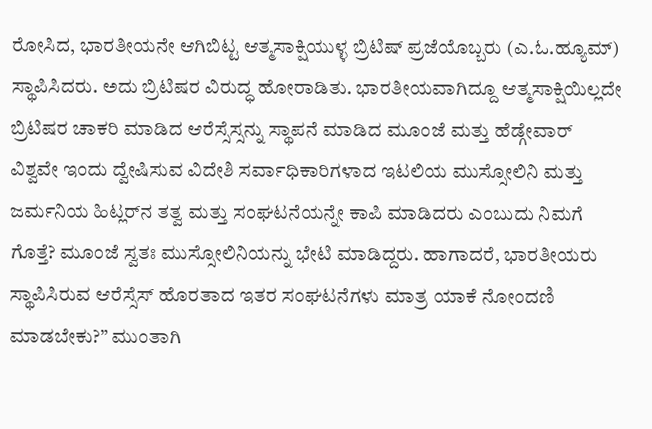ರೋಸಿದ, ಭಾರತೀಯನೇ ಆಗಿಬಿಟ್ಟ ಆತ್ಮಸಾಕ್ಷಿಯುಳ್ಳ ಬ್ರಿಟಿಷ್ ಪ್ರಜೆಯೊಬ್ಬರು (ಎ.ಓ.ಹ್ಯೂಮ್) ಸ್ಥಾಪಿಸಿದರು. ಅದು ಬ್ರಿಟಿಷರ ವಿರುದ್ಧ ಹೋರಾಡಿತು. ಭಾರತೀಯವಾಗಿದ್ದೂ ಆತ್ಮಸಾಕ್ಷಿಯಿಲ್ಲದೇ ಬ್ರಿಟಿಷರ ಚಾಕರಿ ಮಾಡಿದ ಆರೆಸ್ಸೆಸ್ಸನ್ನು ಸ್ಥಾಪನೆ ಮಾಡಿದ ಮೂಂಜೆ ಮತ್ತು ಹೆಡ್ಗೇವಾರ್ ವಿಶ್ವವೇ ಇಂದು ದ್ವೇಷಿಸುವ ವಿದೇಶಿ ಸರ್ವಾಧಿಕಾರಿಗಳಾದ ಇಟಲಿಯ ಮುಸ್ಸೋಲಿನಿ ಮತ್ತು ಜರ್ಮನಿಯ ಹಿಟ್ಲರ್‌ನ ತತ್ವ ಮತ್ತು ಸಂಘಟನೆಯನ್ನೇ ಕಾಪಿ ಮಾಡಿದರು ಎಂಬುದು ನಿಮಗೆ ಗೊತ್ತೆ? ಮೂಂಜೆ ಸ್ವತಃ ಮುಸ್ಸೋಲಿನಿಯನ್ನು ಭೇಟಿ ಮಾಡಿದ್ದರು. ಹಾಗಾದರೆ, ಭಾರತೀಯರು ಸ್ಥಾಪಿಸಿರುವ ಆರೆಸ್ಸೆಸ್ ಹೊರತಾದ ಇತರ ಸಂಘಟನೆಗಳು ಮಾತ್ರ ಯಾಕೆ ನೋಂದಣಿ ಮಾಡಬೇಕು?” ಮುಂತಾಗಿ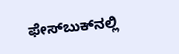ಫೇಸ್‌ಬುಕ್‌ನಲ್ಲಿ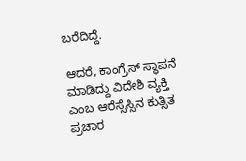ಬರೆದಿದ್ದೆ.

ಆದರೆ, ಕಾಂಗ್ರೆಸ್ ಸ್ಥಾಪನೆ ಮಾಡಿದ್ದು ವಿದೇಶಿ ವ್ಯಕ್ತಿ ಎಂಬ ಆರೆಸ್ಸೆಸ್ಸಿನ ಕುತ್ಸಿತ ಪ್ರಚಾರ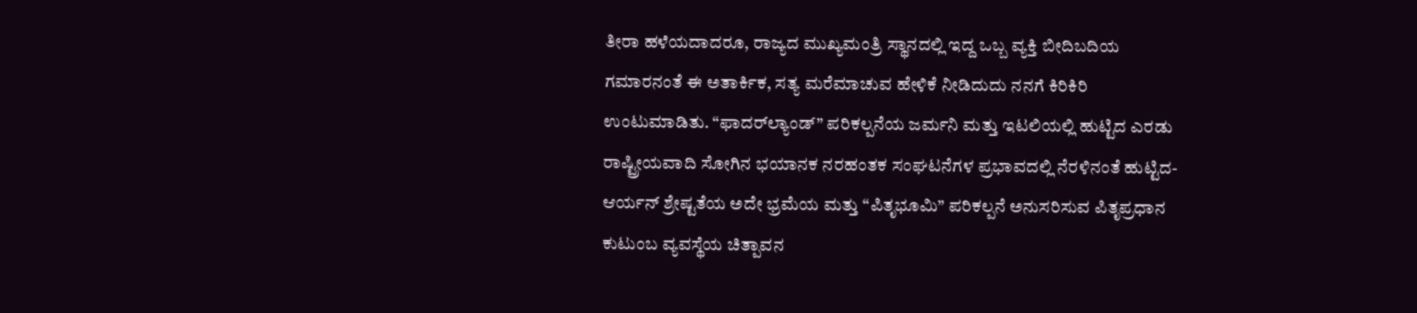ತೀರಾ ಹಳೆಯದಾದರೂ, ರಾಜ್ಯದ ಮುಖ್ಯಮಂತ್ರಿ ಸ್ಥಾನದಲ್ಲಿ ಇದ್ದ ಒಬ್ಬ ವ್ಯಕ್ತಿ ಬೀದಿಬದಿಯ ಗಮಾರನಂತೆ ಈ ಅತಾರ್ಕಿಕ, ಸತ್ಯ ಮರೆಮಾಚುವ ಹೇಳಿಕೆ ನೀಡಿದುದು ನನಗೆ ಕಿರಿಕಿರಿ ಉಂಟುಮಾಡಿತು. “ಫಾದರ್‌ಲ್ಯಾಂಡ್” ಪರಿಕಲ್ಪನೆಯ ಜರ್ಮನಿ ಮತ್ತು ಇಟಲಿಯಲ್ಲಿ ಹುಟ್ಟಿದ ಎರಡು ರಾಷ್ಟ್ರೀಯವಾದಿ ಸೋಗಿನ ಭಯಾನಕ ನರಹಂತಕ ಸಂಘಟನೆಗಳ ಪ್ರಭಾವದಲ್ಲಿ ನೆರಳಿನಂತೆ ಹುಟ್ಟಿದ- ಆರ್ಯನ್ ಶ್ರೇಷ್ಟತೆಯ ಅದೇ ಭ್ರಮೆಯ ಮತ್ತು “ಪಿತೃಭೂಮಿ” ಪರಿಕಲ್ಪನೆ ಅನುಸರಿಸುವ ಪಿತೃಪ್ರಧಾನ ಕುಟುಂಬ ವ್ಯವಸ್ಥೆಯ ಚಿತ್ಪಾವನ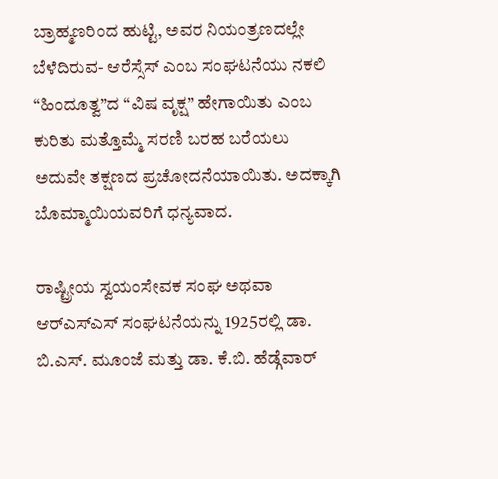ಬ್ರಾಹ್ಮಣರಿಂದ ಹುಟ್ಟಿ, ಅವರ ನಿಯಂತ್ರಣದಲ್ಲೇ ಬೆಳೆದಿರುವ- ಆರೆಸ್ಸೆಸ್ ಎಂಬ ಸಂಘಟನೆಯು ನಕಲಿ “ಹಿಂದೂತ್ವ”ದ “ವಿಷ ವೃಕ್ಷ” ಹೇಗಾಯಿತು ಎಂಬ ಕುರಿತು ಮತ್ತೊಮ್ಮೆ ಸರಣಿ ಬರಹ ಬರೆಯಲು ಅದುವೇ ತಕ್ಷಣದ ಪ್ರಚೋದನೆಯಾಯಿತು. ಅದಕ್ಕಾಗಿ ಬೊಮ್ಮಾಯಿಯವರಿಗೆ ಧನ್ಯವಾದ.

ರಾಷ್ಟ್ರೀಯ ಸ್ವಯಂಸೇವಕ ಸಂಘ ಅಥವಾ ಆರ್‌ಎಸ್‌ಎಸ್ ಸಂಘಟನೆಯನ್ನು 1925ರಲ್ಲಿ ಡಾ. ಬಿ.ಎಸ್. ಮೂಂಜೆ ಮತ್ತು ಡಾ. ಕೆ.ಬಿ. ಹೆಡ್ಗೆವಾರ್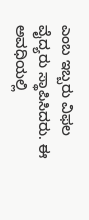ಎಂಬ ಇಬ್ಬರು ವಿಫಲ ವೈದ್ಯರು ಸ್ಥಾಪಿಸಿದರು. ಈ ಅವಧಿಯಲ್ಲಿ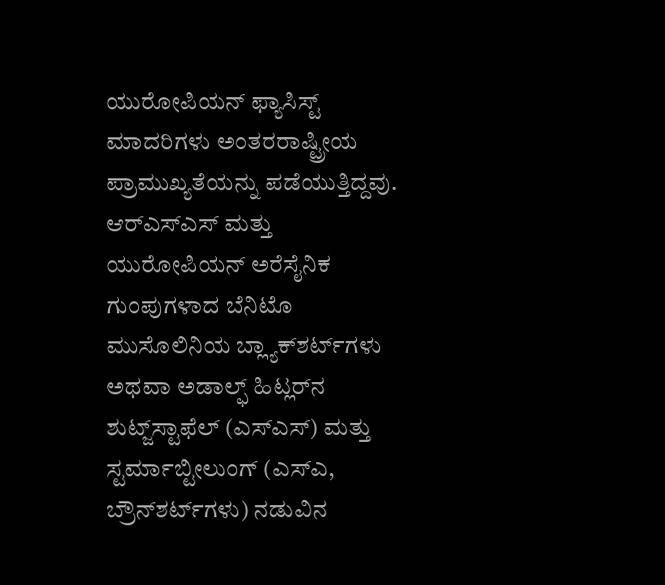ಯುರೋಪಿಯನ್ ಫ್ಯಾಸಿಸ್ಟ್ ಮಾದರಿಗಳು ಅಂತರರಾಷ್ಟ್ರೀಯ ಪ್ರಾಮುಖ್ಯತೆಯನ್ನು ಪಡೆಯುತ್ತಿದ್ದವು. ಆರ್‌ಎಸ್‌ಎಸ್ ಮತ್ತು ಯುರೋಪಿಯನ್ ಅರೆಸೈನಿಕ ಗುಂಪುಗಳಾದ ಬೆನಿಟೊ ಮುಸೊಲಿನಿಯ ಬ್ಲ್ಯಾಕ್‌ಶರ್ಟ್‌ಗಳು ಅಥವಾ ಅಡಾಲ್ಫ್ ಹಿಟ್ಲರ್‌ನ ಶುಟ್ಜ್‌ಸ್ಟಾಫೆಲ್ (ಎಸ್‌ಎಸ್) ಮತ್ತು ಸ್ಟರ್ಮಾಬ್ಟೀಲುಂಗ್ (ಎಸ್‌ಎ, ಬ್ರೌನ್‌ಶರ್ಟ್‌ಗಳು) ನಡುವಿನ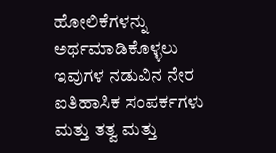ಹೋಲಿಕೆಗಳನ್ನು ಅರ್ಥಮಾಡಿಕೊಳ್ಳಲು ಇವುಗಳ ನಡುವಿನ ನೇರ ಐತಿಹಾಸಿಕ ಸಂಪರ್ಕಗಳು ಮತ್ತು ತತ್ವ ಮತ್ತು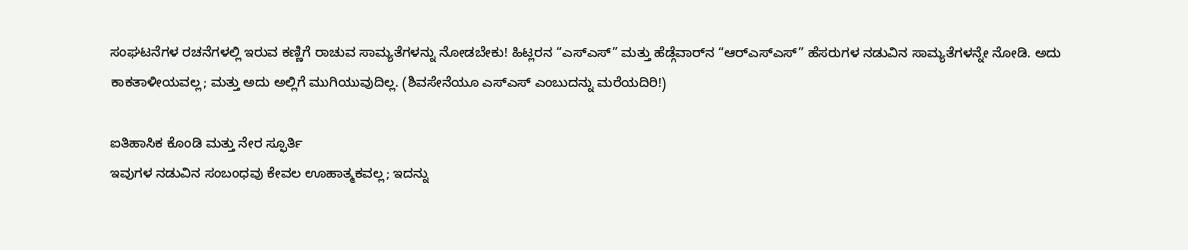ಸಂಘಟನೆಗಳ ರಚನೆಗಳಲ್ಲಿ ಇರುವ ಕಣ್ಣಿಗೆ ರಾಚುವ ಸಾಮ್ಯತೆಗಳನ್ನು ನೋಡಬೇಕು! ಹಿಟ್ಲರನ “ಎಸ್ಎಸ್” ಮತ್ತು ಹೆಡ್ಗೆವಾರ್‌ನ “ಆರ್‌ಎಸ್‌ಎಸ್” ಹೆಸರುಗಳ ನಡುವಿನ ಸಾಮ್ಯತೆಗಳನ್ನೇ ನೋಡಿ. ಅದು ಕಾಕತಾಳೀಯವಲ್ಲ; ಮತ್ತು ಅದು ಅಲ್ಲಿಗೆ ಮುಗಿಯುವುದಿಲ್ಲ. (ಶಿವಸೇನೆಯೂ ಎಸ್‌ಎಸ್ ಎಂಬುದನ್ನು ಮರೆಯದಿರಿ!)

ಐತಿಹಾಸಿಕ ಕೊಂಡಿ ಮತ್ತು ನೇರ ಸ್ಫೂರ್ತಿ
ಇವುಗಳ ನಡುವಿನ ಸಂಬಂಧವು ಕೇವಲ ಊಹಾತ್ಮಕವಲ್ಲ; ಇದನ್ನು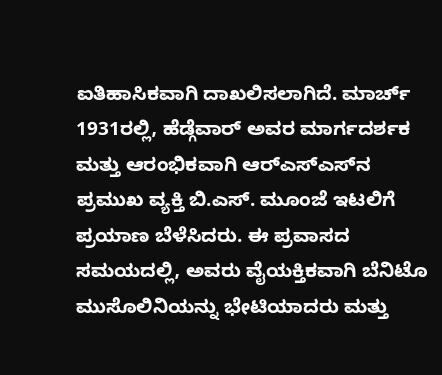ಐತಿಹಾಸಿಕವಾಗಿ ದಾಖಲಿಸಲಾಗಿದೆ. ಮಾರ್ಚ್ 1931ರಲ್ಲಿ, ಹೆಡ್ಗೆವಾರ್ ಅವರ ಮಾರ್ಗದರ್ಶಕ ಮತ್ತು ಆರಂಭಿಕವಾಗಿ ಆರ್‌ಎಸ್‌ಎಸ್‌ನ ಪ್ರಮುಖ ವ್ಯಕ್ತಿ ಬಿ.ಎಸ್. ಮೂಂಜೆ ಇಟಲಿಗೆ ಪ್ರಯಾಣ ಬೆಳೆಸಿದರು. ಈ ಪ್ರವಾಸದ ಸಮಯದಲ್ಲಿ, ಅವರು ವೈಯಕ್ತಿಕವಾಗಿ ಬೆನಿಟೊ ಮುಸೊಲಿನಿಯನ್ನು ಭೇಟಿಯಾದರು ಮತ್ತು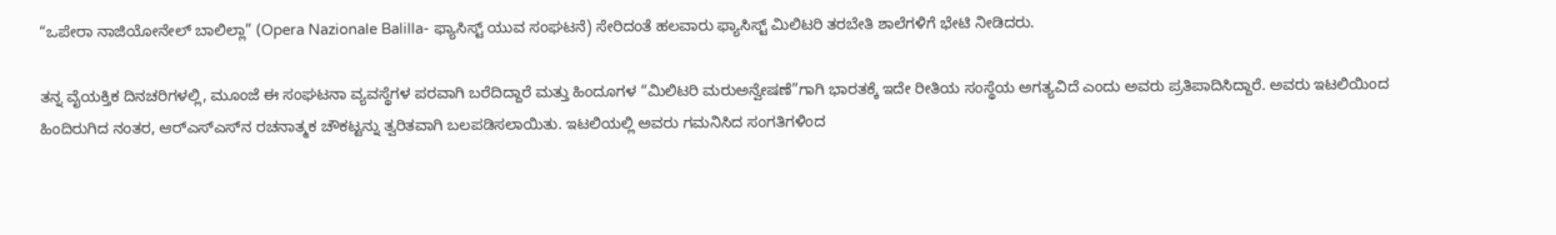“ಒಪೇರಾ ನಾಜಿಯೋನೇಲ್ ಬಾಲಿಲ್ಲಾ” (Opera Nazionale Balilla- ಫ್ಯಾಸಿಸ್ಟ್ ಯುವ ಸಂಘಟನೆ) ಸೇರಿದಂತೆ ಹಲವಾರು ಫ್ಯಾಸಿಸ್ಟ್ ಮಿಲಿಟರಿ ತರಬೇತಿ ಶಾಲೆಗಳಿಗೆ ಭೇಟಿ ನೀಡಿದರು.

ತನ್ನ ವೈಯಕ್ತಿಕ ದಿನಚರಿಗಳಲ್ಲಿ, ಮೂಂಜೆ ಈ ಸಂಘಟನಾ ವ್ಯವಸ್ಥೆಗಳ ಪರವಾಗಿ ಬರೆದಿದ್ದಾರೆ ಮತ್ತು ಹಿಂದೂಗಳ “ಮಿಲಿಟರಿ ಮರುಅನ್ವೇಷಣೆ”ಗಾಗಿ ಭಾರತಕ್ಕೆ ಇದೇ ರೀತಿಯ ಸಂಸ್ಥೆಯ ಅಗತ್ಯವಿದೆ ಎಂದು ಅವರು ಪ್ರತಿಪಾದಿಸಿದ್ದಾರೆ. ಅವರು ಇಟಲಿಯಿಂದ ಹಿಂದಿರುಗಿದ ನಂತರ, ಆರ್‌ಎಸ್‌ಎಸ್‌ನ ರಚನಾತ್ಮಕ ಚೌಕಟ್ಟನ್ನು ತ್ವರಿತವಾಗಿ ಬಲಪಡಿಸಲಾಯಿತು. ಇಟಲಿಯಲ್ಲಿ ಅವರು ಗಮನಿಸಿದ ಸಂಗತಿಗಳಿಂದ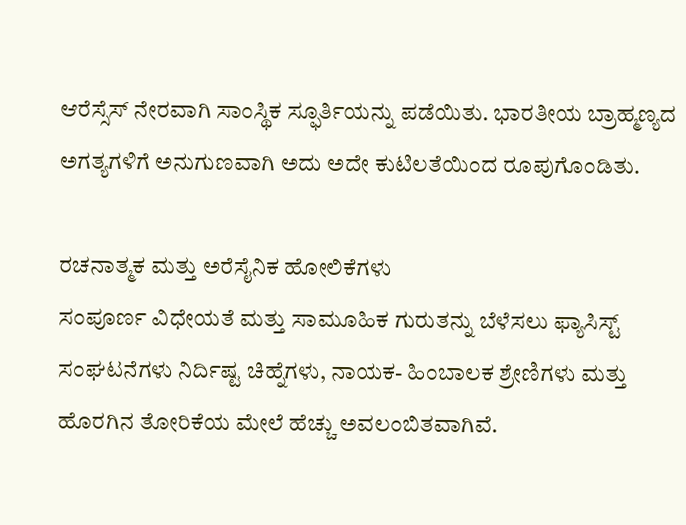ಆರೆಸ್ಸೆಸ್ ನೇರವಾಗಿ ಸಾಂಸ್ಥಿಕ ಸ್ಫೂರ್ತಿಯನ್ನು ಪಡೆಯಿತು. ಭಾರತೀಯ ಬ್ರಾಹ್ಮಣ್ಯದ ಅಗತ್ಯಗಳಿಗೆ ಅನುಗುಣವಾಗಿ ಅದು ಅದೇ ಕುಟಿಲತೆಯಿಂದ ರೂಪುಗೊಂಡಿತು.

ರಚನಾತ್ಮಕ ಮತ್ತು ಅರೆಸೈನಿಕ ಹೋಲಿಕೆಗಳು
ಸಂಪೂರ್ಣ ವಿಧೇಯತೆ ಮತ್ತು ಸಾಮೂಹಿಕ ಗುರುತನ್ನು ಬೆಳೆಸಲು ಫ್ಯಾಸಿಸ್ಟ್ ಸಂಘಟನೆಗಳು ನಿರ್ದಿಷ್ಟ ಚಿಹ್ನೆಗಳು, ನಾಯಕ- ಹಿಂಬಾಲಕ ಶ್ರೇಣಿಗಳು ಮತ್ತು ಹೊರಗಿನ ತೋರಿಕೆಯ ಮೇಲೆ ಹೆಚ್ಚು ಅವಲಂಬಿತವಾಗಿವೆ.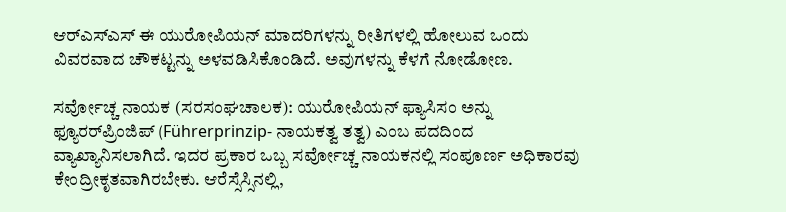ಆರ್‌ಎಸ್‌ಎಸ್ ಈ ಯುರೋಪಿಯನ್ ಮಾದರಿಗಳನ್ನು ರೀತಿಗಳಲ್ಲಿ ಹೋಲುವ ಒಂದು ವಿವರವಾದ ಚೌಕಟ್ಟನ್ನು ಅಳವಡಿಸಿಕೊಂಡಿದೆ. ಅವುಗಳನ್ನು ಕೆಳಗೆ ನೋಡೋಣ.

ಸರ್ವೋಚ್ಚ ನಾಯಕ (ಸರಸಂಘಚಾಲಕ): ಯುರೋಪಿಯನ್ ಫ್ಯಾಸಿಸಂ ಅನ್ನು ಫ್ಯೂರರ್‌ಪ್ರಿಂಜಿಪ್ (Führerprinzip- ನಾಯಕತ್ವ ತತ್ವ) ಎಂಬ ಪದದಿಂದ ವ್ಯಾಖ್ಯಾನಿಸಲಾಗಿದೆ. ಇದರ ಪ್ರಕಾರ ಒಬ್ಬ ಸರ್ವೋಚ್ಚ ನಾಯಕನಲ್ಲಿ ಸಂಪೂರ್ಣ ಅಧಿಕಾರವು ಕೇಂದ್ರೀಕೃತವಾಗಿರಬೇಕು. ಆರೆಸ್ಸೆಸ್ಸಿನಲ್ಲಿ,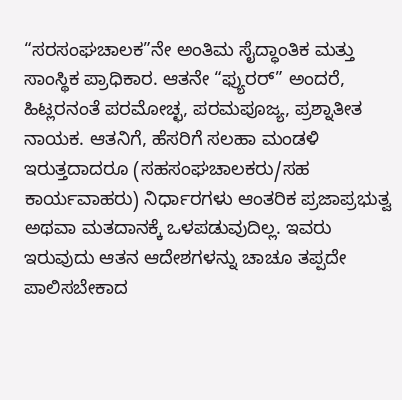“ಸರಸಂಘಚಾಲಕ”ನೇ ಅಂತಿಮ ಸೈದ್ಧಾಂತಿಕ ಮತ್ತು ಸಾಂಸ್ಥಿಕ ಪ್ರಾಧಿಕಾರ. ಆತನೇ “ಫ್ಯುರರ್” ಅಂದರೆ, ಹಿಟ್ಲರನಂತೆ ಪರಮೋಚ್ಛ, ಪರಮಪೂಜ್ಯ, ಪ್ರಶ್ನಾತೀತ ನಾಯಕ. ಆತನಿಗೆ, ಹೆಸರಿಗೆ ಸಲಹಾ ಮಂಡಳಿ ಇರುತ್ತದಾದರೂ (ಸಹಸಂಘಚಾಲಕರು/ಸಹ ಕಾರ್ಯವಾಹರು) ನಿರ್ಧಾರಗಳು ಆಂತರಿಕ ಪ್ರಜಾಪ್ರಭುತ್ವ ಅಥವಾ ಮತದಾನಕ್ಕೆ ಒಳಪಡುವುದಿಲ್ಲ. ಇವರು ಇರುವುದು ಆತನ ಆದೇಶಗಳನ್ನು ಚಾಚೂ ತಪ್ಪದೇ ಪಾಲಿಸಬೇಕಾದ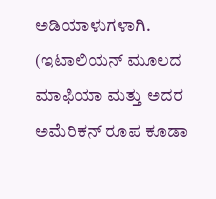ಅಡಿಯಾಳುಗಳಾಗಿ. (ಇಟಾಲಿಯನ್ ಮೂಲದ ಮಾಫಿಯಾ ಮತ್ತು ಅದರ ಅಮೆರಿಕನ್ ರೂಪ ಕೂಡಾ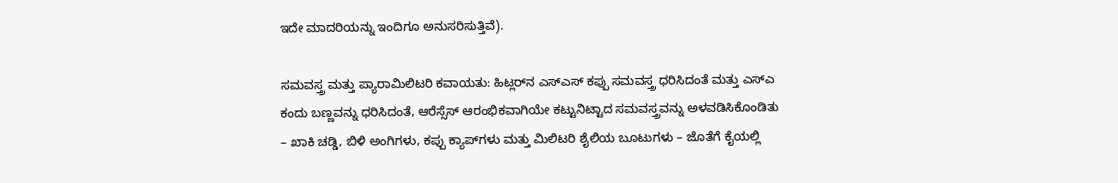ಇದೇ ಮಾದರಿಯನ್ನು ಇಂದಿಗೂ ಅನುಸರಿಸುತ್ತಿವೆ).

ಸಮವಸ್ತ್ರ ಮತ್ತು ಪ್ಯಾರಾಮಿಲಿಟರಿ ಕವಾಯತು: ಹಿಟ್ಲರ್‌ನ ಎಸ್‌ಎಸ್ ಕಪ್ಪು ಸಮವಸ್ತ್ರ ಧರಿಸಿದಂತೆ ಮತ್ತು ಎಸ್‌ಎ ಕಂದು ಬಣ್ಣವನ್ನು ಧರಿಸಿದಂತೆ, ಆರೆಸ್ಸೆಸ್ ಆರಂಭಿಕವಾಗಿಯೇ ಕಟ್ಟುನಿಟ್ಟಾದ ಸಮವಸ್ತ್ರವನ್ನು ಅಳವಡಿಸಿಕೊಂಡಿತು – ಖಾಕಿ ಚಡ್ಡಿ, ಬಿಳಿ ಅಂಗಿಗಳು, ಕಪ್ಪು ಕ್ಯಾಪ್‌ಗಳು ಮತ್ತು ಮಿಲಿಟರಿ ಶೈಲಿಯ ಬೂಟುಗಳು – ಜೊತೆಗೆ ಕೈಯಲ್ಲಿ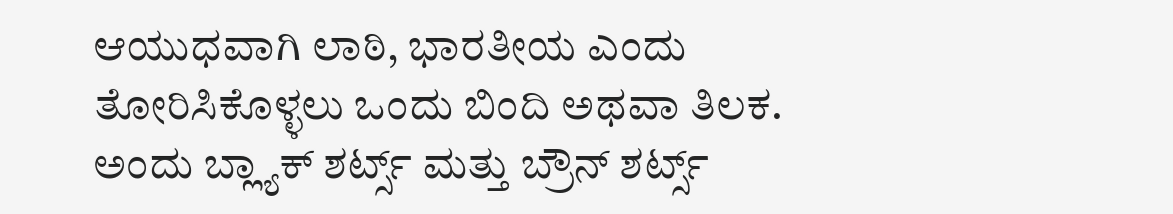ಆಯುಧವಾಗಿ ಲಾಠಿ, ಭಾರತೀಯ ಎಂದು ತೋರಿಸಿಕೊಳ್ಳಲು ಒಂದು ಬಿಂದಿ ಅಥವಾ ತಿಲಕ. ಅಂದು ಬ್ಲ್ಯಾಕ್ ಶರ್ಟ್ಸ್‌ ಮತ್ತು ಬ್ರೌನ್ ಶರ್ಟ್ಸ್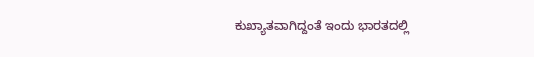ಕುಖ್ಯಾತವಾಗಿದ್ದಂತೆ ಇಂದು ಭಾರತದಲ್ಲಿ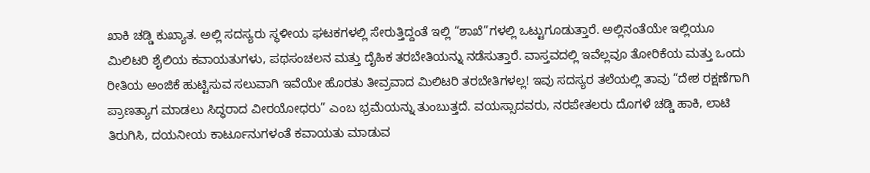ಖಾಕಿ ಚಡ್ಡಿ ಕುಖ್ಯಾತ. ಅಲ್ಲಿ ಸದಸ್ಯರು ಸ್ಥಳೀಯ ಘಟಕಗಳಲ್ಲಿ ಸೇರುತ್ತಿದ್ದಂತೆ ಇಲ್ಲಿ “ಶಾಖೆ”ಗಳಲ್ಲಿ ಒಟ್ಟುಗೂಡುತ್ತಾರೆ. ಅಲ್ಲಿನಂತೆಯೇ ಇಲ್ಲಿಯೂ ಮಿಲಿಟರಿ ಶೈಲಿಯ ಕವಾಯತುಗಳು, ಪಥಸಂಚಲನ ಮತ್ತು ದೈಹಿಕ ತರಬೇತಿಯನ್ನು ನಡೆಸುತ್ತಾರೆ. ವಾಸ್ತವದಲ್ಲಿ ಇವೆಲ್ಲವೂ ತೋರಿಕೆಯ ಮತ್ತು ಒಂದು ರೀತಿಯ ಅಂಜಿಕೆ ಹುಟ್ಟಿಸುವ ಸಲುವಾಗಿ ಇವೆಯೇ ಹೊರತು ತೀವ್ರವಾದ ಮಿಲಿಟರಿ ತರಬೇತಿಗಳಲ್ಲ! ಇವು ಸದಸ್ಯರ ತಲೆಯಲ್ಲಿ ತಾವು “ದೇಶ ರಕ್ಷಣೆಗಾಗಿ ಪ್ರಾಣತ್ಯಾಗ ಮಾಡಲು ಸಿದ್ಧರಾದ ವೀರಯೋಧರು” ಎಂಬ ಭ್ರಮೆಯನ್ನು ತುಂಬುತ್ತದೆ. ವಯಸ್ಸಾದವರು, ನರಪೇತಲರು ದೊಗಳೆ ಚಡ್ಡಿ ಹಾಕಿ, ಲಾಟಿ ತಿರುಗಿಸಿ, ದಯನೀಯ ಕಾರ್ಟೂನುಗಳಂತೆ ಕವಾಯತು ಮಾಡುವ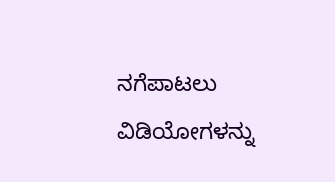ನಗೆಪಾಟಲು ವಿಡಿಯೋಗಳನ್ನು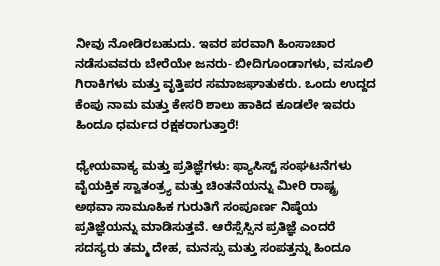ನೀವು ನೋಡಿರಬಹುದು. ಇವರ ಪರವಾಗಿ ಹಿಂಸಾಚಾರ ನಡೆಸುವವರು ಬೇರೆಯೇ ಜನರು- ಬೀದಿಗೂಂಡಾಗಳು, ವಸೂಲಿ ಗಿರಾಕಿಗಳು ಮತ್ತು ವೃತ್ತಿಪರ ಸಮಾಜಘಾತುಕರು. ಒಂದು ಉದ್ದದ ಕೆಂಪು ನಾಮ ಮತ್ತು ಕೇಸರಿ ಶಾಲು ಹಾಕಿದ ಕೂಡಲೇ ಇವರು ಹಿಂದೂ ಧರ್ಮದ ರಕ್ಷಕರಾಗುತ್ತಾರೆ!

ಧ್ಯೇಯವಾಕ್ಯ ಮತ್ತು ಪ್ರತಿಜ್ಞೆಗಳು: ಫ್ಯಾಸಿಸ್ಟ್ ಸಂಘಟನೆಗಳು ವೈಯಕ್ತಿಕ ಸ್ವಾತಂತ್ರ್ಯ ಮತ್ತು ಚಿಂತನೆಯನ್ನು ಮೀರಿ ರಾಷ್ಟ್ರ ಅಥವಾ ಸಾಮೂಹಿಕ ಗುರುತಿಗೆ ಸಂಪೂರ್ಣ ನಿಷ್ಠೆಯ ಪ್ರತಿಜ್ಞೆಯನ್ನು ಮಾಡಿಸುತ್ತವೆ. ಆರೆಸ್ಸೆಸ್ಸಿನ ಪ್ರತಿಜ್ಞೆ ಎಂದರೆ ಸದಸ್ಯರು ತಮ್ಮ ದೇಹ, ಮನಸ್ಸು ಮತ್ತು ಸಂಪತ್ತನ್ನು ಹಿಂದೂ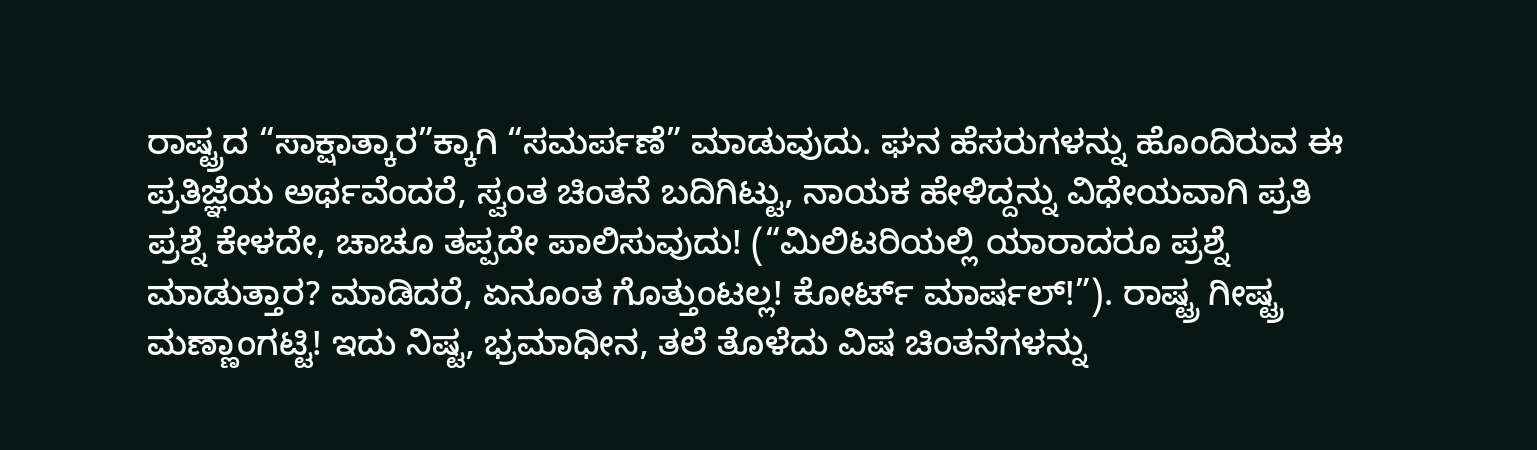ರಾಷ್ಟ್ರದ “ಸಾಕ್ಷಾತ್ಕಾರ”ಕ್ಕಾಗಿ “ಸಮರ್ಪಣೆ” ಮಾಡುವುದು. ಘನ ಹೆಸರುಗಳನ್ನು ಹೊಂದಿರುವ ಈ ಪ್ರತಿಜ್ಞೆಯ ಅರ್ಥವೆಂದರೆ, ಸ್ವಂತ ಚಿಂತನೆ ಬದಿಗಿಟ್ಟು, ನಾಯಕ ಹೇಳಿದ್ದನ್ನು ವಿಧೇಯವಾಗಿ ಪ್ರತಿ ಪ್ರಶ್ನೆ ಕೇಳದೇ, ಚಾಚೂ ತಪ್ಪದೇ ಪಾಲಿಸುವುದು! (“ಮಿಲಿಟರಿಯಲ್ಲಿ ಯಾರಾದರೂ ಪ್ರಶ್ನೆ ಮಾಡುತ್ತಾರ? ಮಾಡಿದರೆ, ಏನೂಂತ ಗೊತ್ತುಂಟಲ್ಲ! ಕೋರ್ಟ್ ಮಾರ್ಷಲ್!”). ರಾಷ್ಟ್ರ ಗೀಷ್ಟ್ರ ಮಣ್ಣಾಂಗಟ್ಟಿ! ಇದು ನಿಷ್ಟ, ಭ್ರಮಾಧೀನ, ತಲೆ ತೊಳೆದು ವಿಷ ಚಿಂತನೆಗಳನ್ನು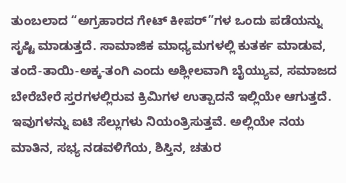ತುಂಬಲಾದ “ಅಗ್ರಹಾರದ ಗೇಟ್ ಕೀಪರ್‌”ಗಳ ಒಂದು ಪಡೆಯನ್ನು ಸೃಷ್ಟಿ ಮಾಡುತ್ತದೆ. ಸಾಮಾಜಿಕ ಮಾಧ್ಯಮಗಳಲ್ಲಿ ಕುತರ್ಕ ಮಾಡುವ, ತಂದೆ-ತಾಯಿ-ಅಕ್ಕ-ತಂಗಿ ಎಂದು ಅಶ್ಲೀಲವಾಗಿ ಬೈಯ್ಯುವ, ಸಮಾಜದ ಬೇರೆಬೇರೆ ಸ್ತರಗಳಲ್ಲಿರುವ ಕ್ರಿಮಿಗಳ ಉತ್ಪಾದನೆ ಇಲ್ಲಿಯೇ ಆಗುತ್ತದೆ. ಇವುಗಳನ್ನು ಐಟಿ ಸೆಲ್ಲುಗಳು ನಿಯಂತ್ರಿಸುತ್ತವೆ. ಅಲ್ಲಿಯೇ ನಯ ಮಾತಿನ, ಸಭ್ಯ ನಡವಳಿಗೆಯ, ಶಿಸ್ತಿನ, ಚತುರ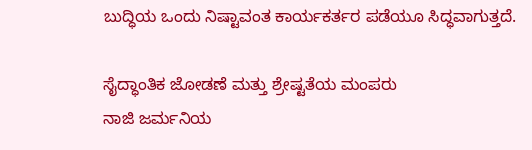ಬುದ್ಧಿಯ ಒಂದು ನಿಷ್ಟಾವಂತ ಕಾರ್ಯಕರ್ತರ ಪಡೆಯೂ ಸಿದ್ಧವಾಗುತ್ತದೆ.

ಸೈದ್ಧಾಂತಿಕ ಜೋಡಣೆ ಮತ್ತು ಶ್ರೇಷ್ಟತೆಯ ಮಂಪರು
ನಾಜಿ ಜರ್ಮನಿಯ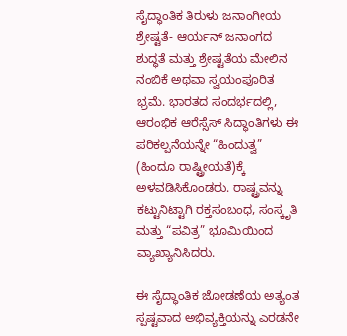ಸೈದ್ಧಾಂತಿಕ ತಿರುಳು ಜನಾಂಗೀಯ ಶ್ರೇಷ್ಟತೆ- ಆರ್ಯನ್ ಜನಾಂಗದ ಶುದ್ಧತೆ ಮತ್ತು ಶ್ರೇಷ್ಟತೆಯ ಮೇಲಿನ ನಂಬಿಕೆ ಅಥವಾ ಸ್ವಯಂಪೂರಿತ ಭ್ರಮೆ. ಭಾರತದ ಸಂದರ್ಭದಲ್ಲಿ, ಆರಂಭಿಕ ಆರೆಸ್ಸೆಸ್ ಸಿದ್ಧಾಂತಿಗಳು ಈ ಪರಿಕಲ್ಪನೆಯನ್ನೇ “ಹಿಂದುತ್ವ” (ಹಿಂದೂ ರಾಷ್ಟ್ರೀಯತೆ)ಕ್ಕೆ ಅಳವಡಿಸಿಕೊಂಡರು. ರಾಷ್ಟ್ರವನ್ನು ಕಟ್ಟುನಿಟ್ಟಾಗಿ ರಕ್ತಸಂಬಂಧ, ಸಂಸ್ಕೃತಿ ಮತ್ತು “ಪವಿತ್ರ” ಭೂಮಿಯಿಂದ ವ್ಯಾಖ್ಯಾನಿಸಿದರು.

ಈ ಸೈದ್ಧಾಂತಿಕ ಜೋಡಣೆಯ ಅತ್ಯಂತ ಸ್ಪಷ್ಟವಾದ ಅಭಿವ್ಯಕ್ತಿಯನ್ನು ಎರಡನೇ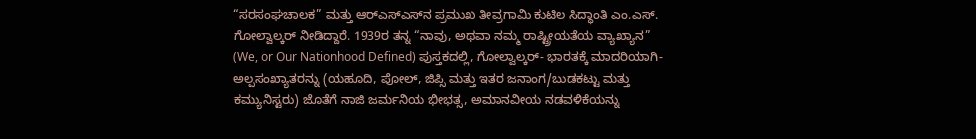“ಸರಸಂಘಚಾಲಕ” ಮತ್ತು ಆರ್‌ಎಸ್‌ಎಸ್‌ನ ಪ್ರಮುಖ ತೀವ್ರಗಾಮಿ ಕುಟಿಲ ಸಿದ್ಧಾಂತಿ ಎಂ.ಎಸ್. ಗೋಲ್ವಾಲ್ಕರ್ ನೀಡಿದ್ದಾರೆ. 1939ರ ತನ್ನ “ನಾವು, ಅಥವಾ ನಮ್ಮ ರಾಷ್ಟ್ರೀಯತೆಯ ವ್ಯಾಖ್ಯಾನ” (We, or Our Nationhood Defined) ಪುಸ್ತಕದಲ್ಲಿ, ಗೋಲ್ವಾಲ್ಕರ್- ಭಾರತಕ್ಕೆ ಮಾದರಿಯಾಗಿ- ಅಲ್ಪಸಂಖ್ಯಾತರನ್ನು (ಯಹೂದಿ, ಪೋಲ್, ಜಿಪ್ಸಿ ಮತ್ತು ಇತರ ಜನಾಂಗ/ಬುಡಕಟ್ಟು ಮತ್ತು ಕಮ್ಯುನಿಸ್ಟರು) ಜೊತೆಗೆ ನಾಜಿ ಜರ್ಮನಿಯ ಭೀಭತ್ಸ, ಅಮಾನವೀಯ ನಡವಳಿಕೆಯನ್ನು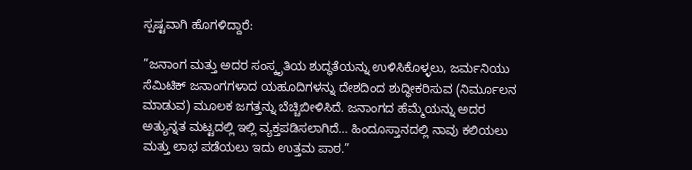ಸ್ಪಷ್ಟವಾಗಿ ಹೊಗಳಿದ್ದಾರೆ:

”ಜನಾಂಗ ಮತ್ತು ಅದರ ಸಂಸ್ಕೃತಿಯ ಶುದ್ಧತೆಯನ್ನು ಉಳಿಸಿಕೊಳ್ಳಲು, ಜರ್ಮನಿಯು ಸೆಮಿಟಿಕ್ ಜನಾಂಗಗಳಾದ ಯಹೂದಿಗಳನ್ನು ದೇಶದಿಂದ ಶುದ್ಧೀಕರಿಸುವ (ನಿರ್ಮೂಲನ ಮಾಡುವ) ಮೂಲಕ ಜಗತ್ತನ್ನು ಬೆಚ್ಚಿಬೀಳಿಸಿದೆ. ಜನಾಂಗದ ಹೆಮ್ಮೆಯನ್ನು ಅದರ ಅತ್ಯುನ್ನತ ಮಟ್ಟದಲ್ಲಿ ಇಲ್ಲಿ ವ್ಯಕ್ತಪಡಿಸಲಾಗಿದೆ… ಹಿಂದೂಸ್ತಾನದಲ್ಲಿ ನಾವು ಕಲಿಯಲು ಮತ್ತು ಲಾಭ ಪಡೆಯಲು ಇದು ಉತ್ತಮ ಪಾಠ.”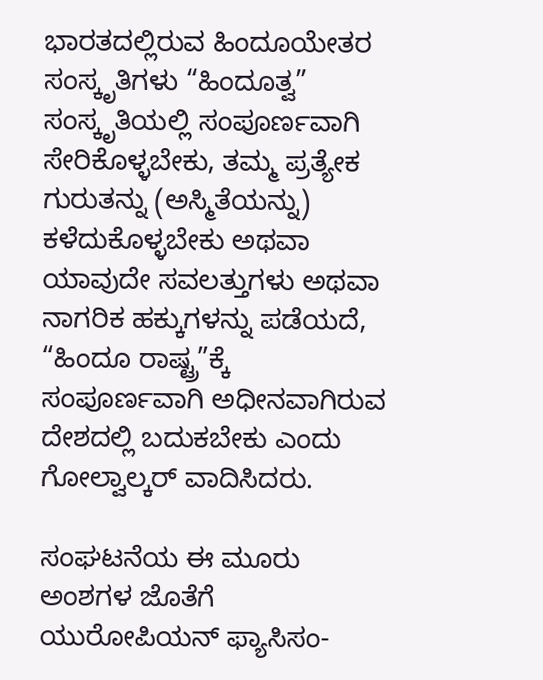ಭಾರತದಲ್ಲಿರುವ ಹಿಂದೂಯೇತರ ಸಂಸ್ಕೃತಿಗಳು “ಹಿಂದೂತ್ವ” ಸಂಸ್ಕೃತಿಯಲ್ಲಿ ಸಂಪೂರ್ಣವಾಗಿ ಸೇರಿಕೊಳ್ಳಬೇಕು, ತಮ್ಮ ಪ್ರತ್ಯೇಕ ಗುರುತನ್ನು (ಅಸ್ಮಿತೆಯನ್ನು) ಕಳೆದುಕೊಳ್ಳಬೇಕು ಅಥವಾ ಯಾವುದೇ ಸವಲತ್ತುಗಳು ಅಥವಾ ನಾಗರಿಕ ಹಕ್ಕುಗಳನ್ನು ಪಡೆಯದೆ, “ಹಿಂದೂ ರಾಷ್ಟ್ರ”ಕ್ಕೆ ಸಂಪೂರ್ಣವಾಗಿ ಅಧೀನವಾಗಿರುವ ದೇಶದಲ್ಲಿ ಬದುಕಬೇಕು ಎಂದು ಗೋಲ್ವಾಲ್ಕರ್ ವಾದಿಸಿದರು.

ಸಂಘಟನೆಯ ಈ ಮೂರು ಅಂಶಗಳ ಜೊತೆಗೆ ಯುರೋಪಿಯನ್ ಫ್ಯಾಸಿಸಂ-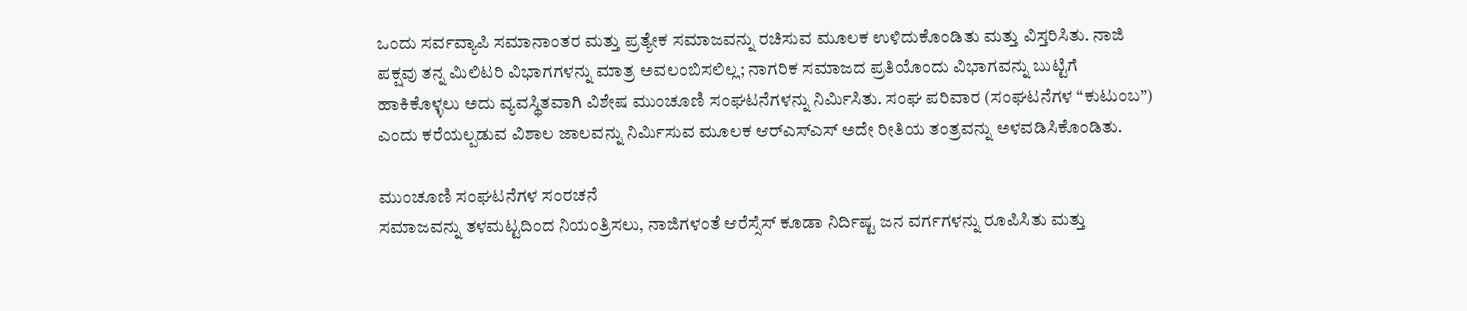ಒಂದು ಸರ್ವವ್ಯಾಪಿ ಸಮಾನಾಂತರ ಮತ್ತು ಪ್ರತ್ಯೇಕ ಸಮಾಜವನ್ನು ರಚಿಸುವ ಮೂಲಕ ಉಳಿದುಕೊಂಡಿತು ಮತ್ತು ವಿಸ್ತರಿಸಿತು. ನಾಜಿ ಪಕ್ಷವು ತನ್ನ ಮಿಲಿಟರಿ ವಿಭಾಗಗಳನ್ನು ಮಾತ್ರ ಅವಲಂಬಿಸಲಿಲ್ಲ; ನಾಗರಿಕ ಸಮಾಜದ ಪ್ರತಿಯೊಂದು ವಿಭಾಗವನ್ನು ಬುಟ್ಟಿಗೆ ಹಾಕಿಕೊಳ್ಳಲು ಅದು ವ್ಯವಸ್ಥಿತವಾಗಿ ವಿಶೇಷ ಮುಂಚೂಣಿ ಸಂಘಟನೆಗಳನ್ನು ನಿರ್ಮಿಸಿತು. ಸಂಘ ಪರಿವಾರ (ಸಂಘಟನೆಗಳ “ಕುಟುಂಬ”) ಎಂದು ಕರೆಯಲ್ಪಡುವ ವಿಶಾಲ ಜಾಲವನ್ನು ನಿರ್ಮಿಸುವ ಮೂಲಕ ಆರ್‌ಎಸ್‌ಎಸ್ ಅದೇ ರೀತಿಯ ತಂತ್ರವನ್ನು ಅಳವಡಿಸಿಕೊಂಡಿತು.

ಮುಂಚೂಣಿ ಸಂಘಟನೆಗಳ ಸಂರಚನೆ
ಸಮಾಜವನ್ನು ತಳಮಟ್ಟದಿಂದ ನಿಯಂತ್ರಿಸಲು, ನಾಜಿಗಳಂತೆ ಆರೆಸ್ಸೆಸ್ ಕೂಡಾ ನಿರ್ದಿಷ್ಟ ಜನ ವರ್ಗಗಳನ್ನು ರೂಪಿಸಿತು ಮತ್ತು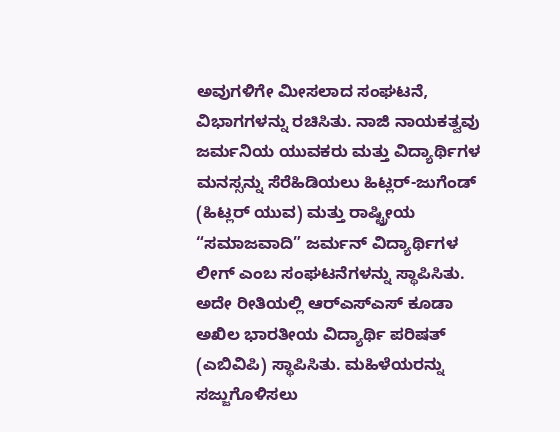ಅವುಗಳಿಗೇ ಮೀಸಲಾದ ಸಂಘಟನೆ, ವಿಭಾಗಗಳನ್ನು ರಚಿಸಿತು. ನಾಜಿ ನಾಯಕತ್ವವು ಜರ್ಮನಿಯ ಯುವಕರು ಮತ್ತು ವಿದ್ಯಾರ್ಥಿಗಳ ಮನಸ್ಸನ್ನು ಸೆರೆಹಿಡಿಯಲು ಹಿಟ್ಲರ್-ಜುಗೆಂಡ್ (ಹಿಟ್ಲರ್ ಯುವ) ಮತ್ತು ರಾಷ್ಟ್ರೀಯ “ಸಮಾಜವಾದಿ” ಜರ್ಮನ್ ವಿದ್ಯಾರ್ಥಿಗಳ ಲೀಗ್ ಎಂಬ ಸಂಘಟನೆಗಳನ್ನು ಸ್ಥಾಪಿಸಿತು. ಅದೇ ರೀತಿಯಲ್ಲಿ ಆರ್‌ಎಸ್‌ಎಸ್ ಕೂಡಾ ಅಖಿಲ ಭಾರತೀಯ ವಿದ್ಯಾರ್ಥಿ ಪರಿಷತ್ (ಎಬಿವಿಪಿ) ಸ್ಥಾಪಿಸಿತು. ಮಹಿಳೆಯರನ್ನು ಸಜ್ಜುಗೊಳಿಸಲು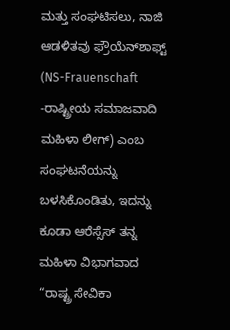ಮತ್ತು ಸಂಘಟಿಸಲು, ನಾಜಿ ಆಡಳಿತವು ಫ್ರೌಯೆನ್‌ಶಾಫ್ಟ್ (NS-Frauenschaft -ರಾಷ್ಟ್ರೀಯ ಸಮಾಜವಾದಿ ಮಹಿಳಾ ಲೀಗ್) ಎಂಬ ಸಂಘಟನೆಯನ್ನು ಬಳಸಿಕೊಂಡಿತು, ಇದನ್ನು ಕೂಡಾ ಆರೆಸ್ಸೆಸ್ ತನ್ನ ಮಹಿಳಾ ವಿಭಾಗವಾದ “ರಾಷ್ಟ್ರ ಸೇವಿಕಾ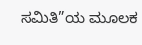ಸಮಿತಿ”ಯ ಮೂಲಕ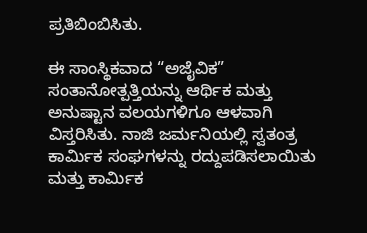ಪ್ರತಿಬಿಂಬಿಸಿತು.

ಈ ಸಾಂಸ್ಥಿಕವಾದ “ಅಜೈವಿಕ” ಸಂತಾನೋತ್ಪತ್ತಿಯನ್ನು ಆರ್ಥಿಕ ಮತ್ತು ಅನುಷ್ಟಾನ ವಲಯಗಳಿಗೂ ಆಳವಾಗಿ ವಿಸ್ತರಿಸಿತು. ನಾಜಿ ಜರ್ಮನಿಯಲ್ಲಿ ಸ್ವತಂತ್ರ ಕಾರ್ಮಿಕ ಸಂಘಗಳನ್ನು ರದ್ದುಪಡಿಸಲಾಯಿತು ಮತ್ತು ಕಾರ್ಮಿಕ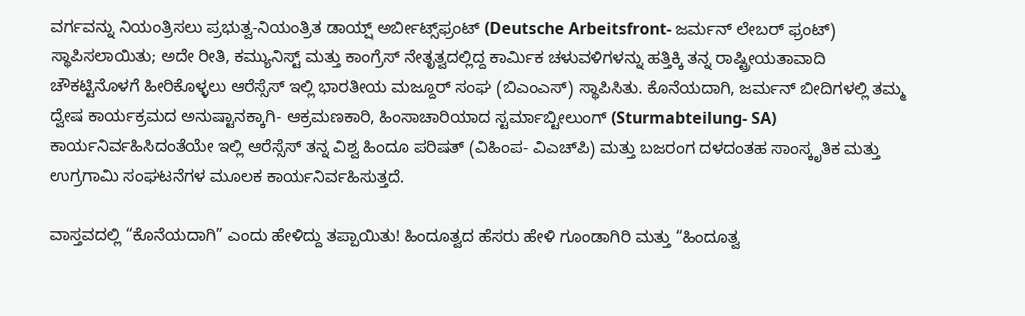ವರ್ಗವನ್ನು ನಿಯಂತ್ರಿಸಲು ಪ್ರಭುತ್ವ-ನಿಯಂತ್ರಿತ ಡಾಯ್ಷ್ ಅರ್ಬೀಟ್ಸ್‌ಫ್ರಂಟ್ (Deutsche Arbeitsfront- ಜರ್ಮನ್ ಲೇಬರ್ ಫ್ರಂಟ್) ಸ್ಥಾಪಿಸಲಾಯಿತು; ಅದೇ ರೀತಿ, ಕಮ್ಯುನಿಸ್ಟ್ ಮತ್ತು ಕಾಂಗ್ರೆಸ್ ನೇತೃತ್ವದಲ್ಲಿದ್ದ ಕಾರ್ಮಿಕ ಚಳುವಳಿಗಳನ್ನು ಹತ್ತಿಕ್ಕಿ ತನ್ನ ರಾಷ್ಟ್ರೀಯತಾವಾದಿ ಚೌಕಟ್ಟಿನೊಳಗೆ ಹೀರಿಕೊಳ್ಳಲು ಆರೆಸ್ಸೆಸ್ ಇಲ್ಲಿ ಭಾರತೀಯ ಮಜ್ದೂರ್ ಸಂಘ (ಬಿಎಂಎಸ್) ಸ್ಥಾಪಿಸಿತು. ಕೊನೆಯದಾಗಿ, ಜರ್ಮನ್ ಬೀದಿಗಳಲ್ಲಿ ತಮ್ಮ ದ್ವೇಷ ಕಾರ್ಯಕ್ರಮದ ಅನುಷ್ಟಾನಕ್ಕಾಗಿ- ಆಕ್ರಮಣಕಾರಿ, ಹಿಂಸಾಚಾರಿಯಾದ ಸ್ಟರ್ಮಾಬ್ಟೀಲುಂಗ್ (Sturmabteilung- SA) ಕಾರ್ಯನಿರ್ವಹಿಸಿದಂತೆಯೇ ಇಲ್ಲಿ ಆರೆಸ್ಸೆಸ್ ತನ್ನ ವಿಶ್ವ ಹಿಂದೂ ಪರಿಷತ್ (ವಿಹಿಂಪ- ವಿಎಚ್‌ಪಿ) ಮತ್ತು ಬಜರಂಗ ದಳದಂತಹ ಸಾಂಸ್ಕೃತಿಕ ಮತ್ತು ಉಗ್ರಗಾಮಿ ಸಂಘಟನೆಗಳ ಮೂಲಕ ಕಾರ್ಯನಿರ್ವಹಿಸುತ್ತದೆ.

ವಾಸ್ತವದಲ್ಲಿ “ಕೊನೆಯದಾಗಿ” ಎಂದು ಹೇಳಿದ್ದು ತಪ್ಪಾಯಿತು! ಹಿಂದೂತ್ವದ ಹೆಸರು ಹೇಳಿ ಗೂಂಡಾಗಿರಿ ಮತ್ತು “ಹಿಂದೂತ್ವ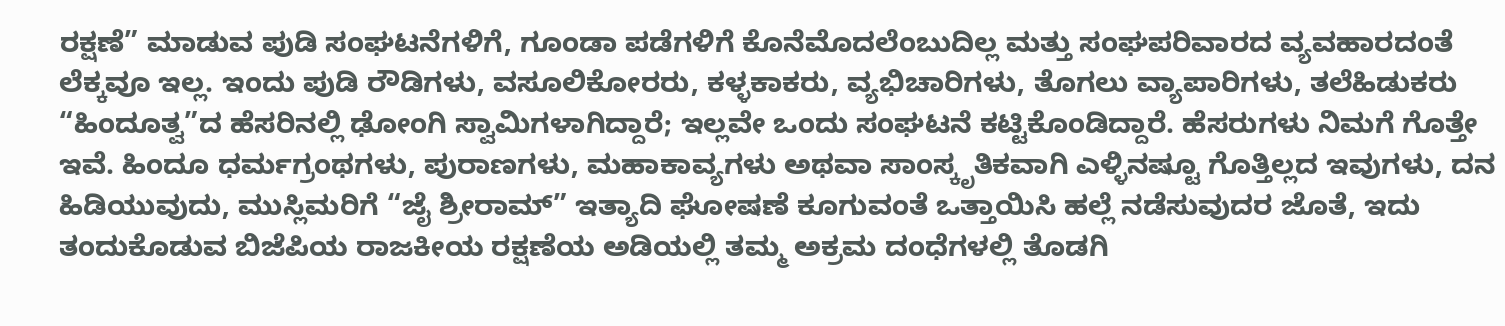ರಕ್ಷಣೆ” ಮಾಡುವ ಪುಡಿ ಸಂಘಟನೆಗಳಿಗೆ, ಗೂಂಡಾ ಪಡೆಗಳಿಗೆ ಕೊನೆಮೊದಲೆಂಬುದಿಲ್ಲ ಮತ್ತು ಸಂಘಪರಿವಾರದ ವ್ಯವಹಾರದಂತೆ ಲೆಕ್ಕವೂ ಇಲ್ಲ. ಇಂದು ಪುಡಿ ರೌಡಿಗಳು, ವಸೂಲಿಕೋರರು, ಕಳ್ಳಕಾಕರು, ವ್ಯಭಿಚಾರಿಗಳು, ತೊಗಲು ವ್ಯಾಪಾರಿಗಳು, ತಲೆಹಿಡುಕರು “ಹಿಂದೂತ್ವ”ದ ಹೆಸರಿನಲ್ಲಿ ಢೋಂಗಿ ಸ್ವಾಮಿಗಳಾಗಿದ್ದಾರೆ; ಇಲ್ಲವೇ ಒಂದು ಸಂಘಟನೆ ಕಟ್ಟಿಕೊಂಡಿದ್ದಾರೆ. ಹೆಸರುಗಳು ನಿಮಗೆ ಗೊತ್ತೇ ಇವೆ. ಹಿಂದೂ ಧರ್ಮಗ್ರಂಥಗಳು, ಪುರಾಣಗಳು, ಮಹಾಕಾವ್ಯಗಳು ಅಥವಾ ಸಾಂಸ್ಕೃತಿಕವಾಗಿ ಎಳ್ಳಿನಷ್ಟೂ ಗೊತ್ತಿಲ್ಲದ ಇವುಗಳು, ದನ ಹಿಡಿಯುವುದು, ಮುಸ್ಲಿಮರಿಗೆ “ಜೈ ಶ್ರೀರಾಮ್” ಇತ್ಯಾದಿ ಘೋಷಣೆ ಕೂಗುವಂತೆ ಒತ್ತಾಯಿಸಿ ಹಲ್ಲೆ ನಡೆಸುವುದರ ಜೊತೆ, ಇದು ತಂದುಕೊಡುವ ಬಿಜೆಪಿಯ ರಾಜಕೀಯ ರಕ್ಷಣೆಯ ಅಡಿಯಲ್ಲಿ ತಮ್ಮ ಅಕ್ರಮ ದಂಧೆಗಳಲ್ಲಿ ತೊಡಗಿ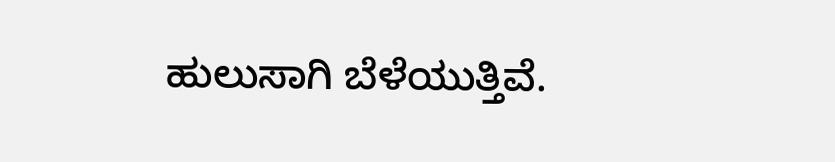ಹುಲುಸಾಗಿ ಬೆಳೆಯುತ್ತಿವೆ.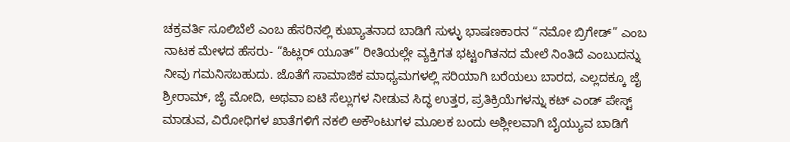ಚಕ್ರವರ್ತಿ ಸೂಲಿಬೆಲೆ ಎಂಬ ಹೆಸರಿನಲ್ಲಿ ಕುಖ್ಯಾತನಾದ ಬಾಡಿಗೆ ಸುಳ್ಳು ಭಾಷಣಕಾರನ “ನಮೋ ಬ್ರಿಗೇಡ್” ಎಂಬ ನಾಟಕ ಮೇಳದ ಹೆಸರು- “ಹಿಟ್ಲರ್ ಯೂತ್” ರೀತಿಯಲ್ಲೇ ವ್ಯಕ್ತಿಗತ ಭಟ್ಟಂಗಿತನದ ಮೇಲೆ ನಿಂತಿದೆ ಎಂಬುದನ್ನು ನೀವು ಗಮನಿಸಬಹುದು. ಜೊತೆಗೆ ಸಾಮಾಜಿಕ ಮಾಧ್ಯಮಗಳಲ್ಲಿ ಸರಿಯಾಗಿ ಬರೆಯಲು ಬಾರದ, ಎಲ್ಲದಕ್ಕೂ ಜೈ ಶ್ರೀರಾಮ್, ಜೈ ಮೋದಿ, ಅಥವಾ ಐಟಿ ಸೆಲ್ಲುಗಳ ನೀಡುವ ಸಿದ್ಧ ಉತ್ತರ, ಪ್ರತಿಕ್ರಿಯೆಗಳನ್ನು ಕಟ್ ಎಂಡ್ ಪೇಸ್ಟ್ ಮಾಡುವ, ವಿರೋಧಿಗಳ ಖಾತೆಗಳಿಗೆ ನಕಲಿ ಅಕೌಂಟುಗಳ ಮೂಲಕ ಬಂದು ಅಶ್ಲೀಲವಾಗಿ ಬೈಯ್ಯುವ ಬಾಡಿಗೆ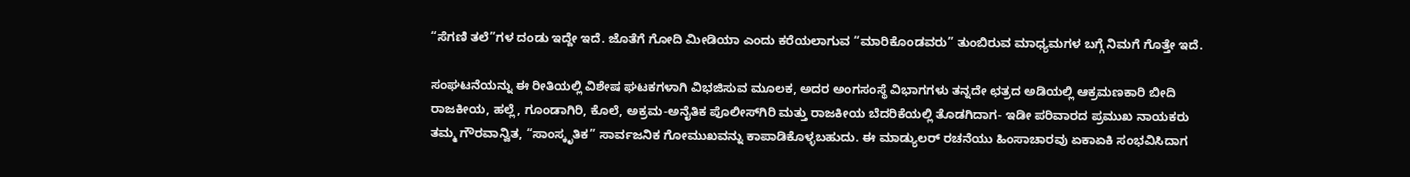“ಸೆಗಣಿ ತಲೆ”ಗಳ ದಂಡು ಇದ್ದೇ ಇದೆ. ಜೊತೆಗೆ ಗೋದಿ ಮೀಡಿಯಾ ಎಂದು ಕರೆಯಲಾಗುವ “ಮಾರಿಕೊಂಡವರು” ತುಂಬಿರುವ ಮಾಧ್ಯಮಗಳ ಬಗ್ಗೆ ನಿಮಗೆ ಗೊತ್ತೇ ಇದೆ.

ಸಂಘಟನೆಯನ್ನು ಈ ರೀತಿಯಲ್ಲಿ ವಿಶೇಷ ಘಟಕಗಳಾಗಿ ವಿಭಜಿಸುವ ಮೂಲಕ, ಅದರ ಅಂಗಸಂಸ್ಥೆ ವಿಭಾಗಗಳು ತನ್ನದೇ ಛತ್ರದ ಅಡಿಯಲ್ಲಿ ಆಕ್ರಮಣಕಾರಿ ಬೀದಿ ರಾಜಕೀಯ, ಹಲ್ಲೆ, ಗೂಂಡಾಗಿರಿ, ಕೊಲೆ, ಅಕ್ರಮ-ಅನೈತಿಕ ಪೊಲೀಸ್‌ಗಿರಿ ಮತ್ತು ರಾಜಕೀಯ ಬೆದರಿಕೆಯಲ್ಲಿ ತೊಡಗಿದಾಗ- ಇಡೀ ಪರಿವಾರದ ಪ್ರಮುಖ ನಾಯಕರು ತಮ್ಮ ಗೌರವಾನ್ವಿತ, “ಸಾಂಸ್ಕೃತಿಕ” ಸಾರ್ವಜನಿಕ ಗೋಮುಖವನ್ನು ಕಾಪಾಡಿಕೊಳ್ಳಬಹುದು. ಈ ಮಾಡ್ಯುಲರ್ ರಚನೆಯು ಹಿಂಸಾಚಾರವು ಏಕಾಏಕಿ ಸಂಭವಿಸಿದಾಗ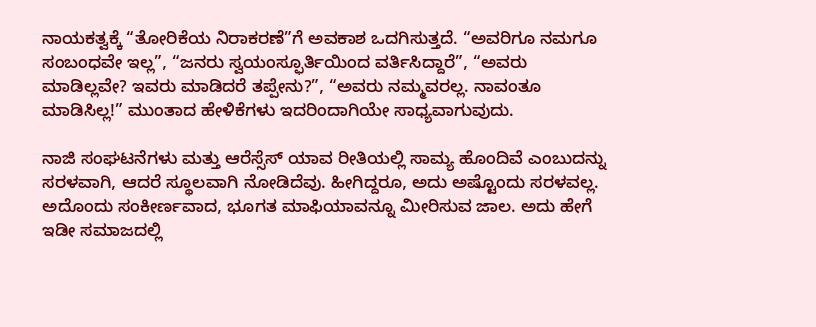ನಾಯಕತ್ವಕ್ಕೆ “ತೋರಿಕೆಯ ನಿರಾಕರಣೆ”ಗೆ ಅವಕಾಶ ಒದಗಿಸುತ್ತದೆ. “ಅವರಿಗೂ ನಮಗೂ ಸಂಬಂಧವೇ ಇಲ್ಲ”, “ಜನರು ಸ್ವಯಂಸ್ಫೂರ್ತಿಯಿಂದ ವರ್ತಿಸಿದ್ದಾರೆ”, “ಅವರು ಮಾಡಿಲ್ಲವೇ? ಇವರು ಮಾಡಿದರೆ ತಪ್ಪೇನು?”, “ಅವರು ನಮ್ಮವರಲ್ಲ. ನಾವಂತೂ ಮಾಡಿಸಿಲ್ಲ!” ಮುಂತಾದ ಹೇಳಿಕೆಗಳು ಇದರಿಂದಾಗಿಯೇ ಸಾಧ್ಯವಾಗುವುದು.

ನಾಜಿ ಸಂಘಟನೆಗಳು ಮತ್ತು ಆರೆಸ್ಸೆಸ್ ಯಾವ ರೀತಿಯಲ್ಲಿ ಸಾಮ್ಯ ಹೊಂದಿವೆ ಎಂಬುದನ್ನು ಸರಳವಾಗಿ, ಆದರೆ ಸ್ಥೂಲವಾಗಿ ನೋಡಿದೆವು. ಹೀಗಿದ್ದರೂ, ಅದು ಅಷ್ಟೊಂದು ಸರಳವಲ್ಲ. ಅದೊಂದು ಸಂಕೀರ್ಣವಾದ, ಭೂಗತ ಮಾಫಿಯಾವನ್ನೂ ಮೀರಿಸುವ ಜಾಲ. ಅದು ಹೇಗೆ ಇಡೀ ಸಮಾಜದಲ್ಲಿ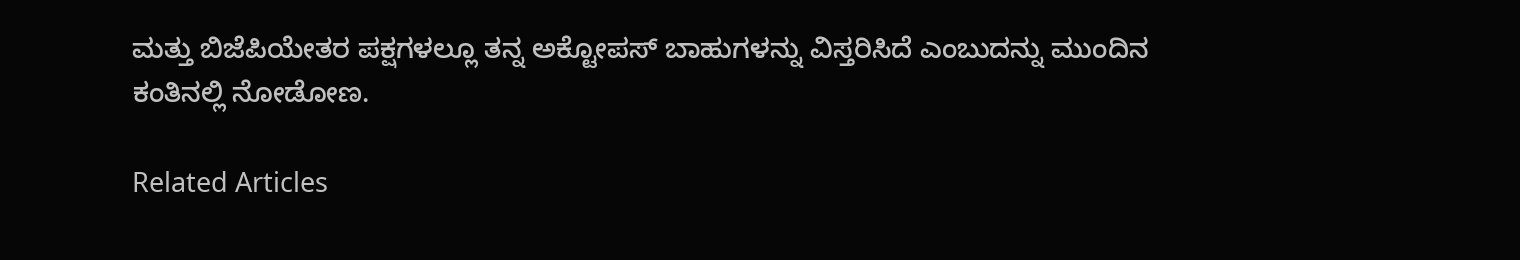ಮತ್ತು ಬಿಜೆಪಿಯೇತರ ಪಕ್ಷಗಳಲ್ಲೂ ತನ್ನ ಅಕ್ಟೋಪಸ್ ಬಾಹುಗಳನ್ನು ವಿಸ್ತರಿಸಿದೆ ಎಂಬುದನ್ನು ಮುಂದಿನ ಕಂತಿನಲ್ಲಿ ನೋಡೋಣ.

Related Articles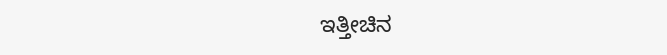ಇತ್ತೀಚಿನ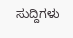ಸುದ್ದಿಗಳು